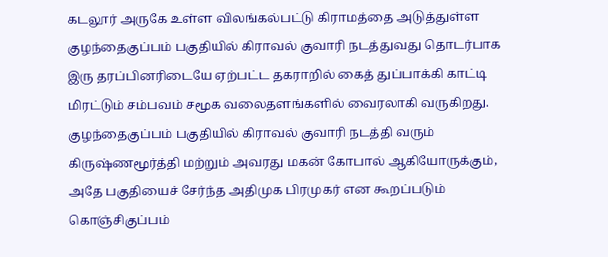கடலூர் அருகே உள்ள விலங்கல்பட்டு கிராமத்தை அடுத்துள்ள குழந்தைகுப்பம் பகுதியில் கிராவல் குவாரி நடத்துவது தொடர்பாக இரு தரப்பினரிடையே ஏற்பட்ட தகராறில் கைத் துப்பாக்கி காட்டி மிரட்டும் சம்பவம் சமூக வலைதளங்களில் வைரலாகி வருகிறது.
குழந்தைகுப்பம் பகுதியில் கிராவல் குவாரி நடத்தி வரும் கிருஷ்ணமூர்த்தி மற்றும் அவரது மகன் கோபால் ஆகியோருக்கும், அதே பகுதியைச் சேர்ந்த அதிமுக பிரமுகர் என கூறப்படும் கொஞ்சிகுப்பம்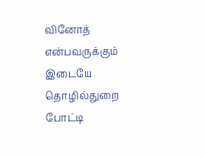வினோத் என்பவருக்கும் இடையே தொழில்துறை போட்டி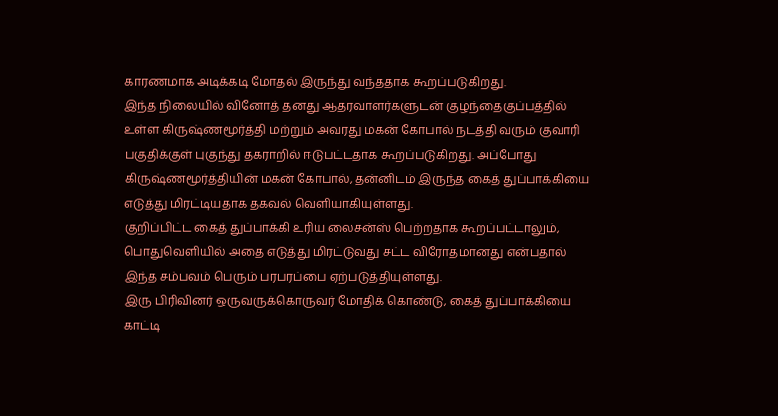காரணமாக அடிக்கடி மோதல் இருந்து வந்ததாக கூறப்படுகிறது.
இந்த நிலையில் வினோத் தனது ஆதரவாளர்களுடன் குழந்தைகுப்பத்தில் உள்ள கிருஷ்ணமூர்த்தி மற்றும் அவரது மகன் கோபால் நடத்தி வரும் குவாரி பகுதிக்குள் புகுந்து தகராறில் ஈடுபட்டதாக கூறப்படுகிறது. அப்போது கிருஷ்ணமூர்த்தியின் மகன் கோபால், தன்னிடம் இருந்த கைத் துப்பாக்கியை எடுத்து மிரட்டியதாக தகவல் வெளியாகியுள்ளது.
குறிப்பிட்ட கைத் துப்பாக்கி உரிய லைசன்ஸ் பெற்றதாக கூறப்பட்டாலும், பொதுவெளியில் அதை எடுத்து மிரட்டுவது சட்ட விரோதமானது என்பதால் இந்த சம்பவம் பெரும் பரபரப்பை ஏற்படுத்தியுள்ளது.
இரு பிரிவினர் ஒருவருக்கொருவர் மோதிக் கொண்டு, கைத் துப்பாக்கியை காட்டி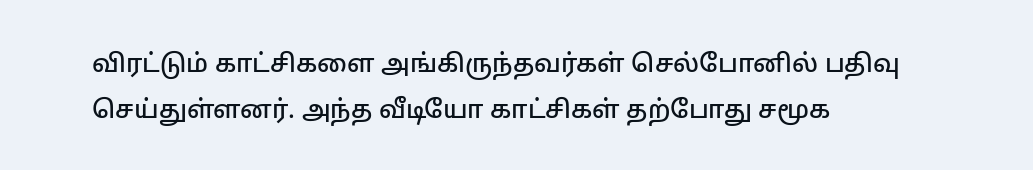விரட்டும் காட்சிகளை அங்கிருந்தவர்கள் செல்போனில் பதிவு செய்துள்ளனர். அந்த வீடியோ காட்சிகள் தற்போது சமூக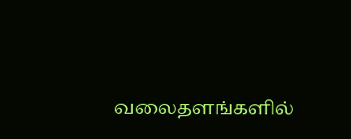வலைதளங்களில்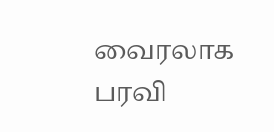வைரலாக பரவி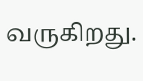வருகிறது.